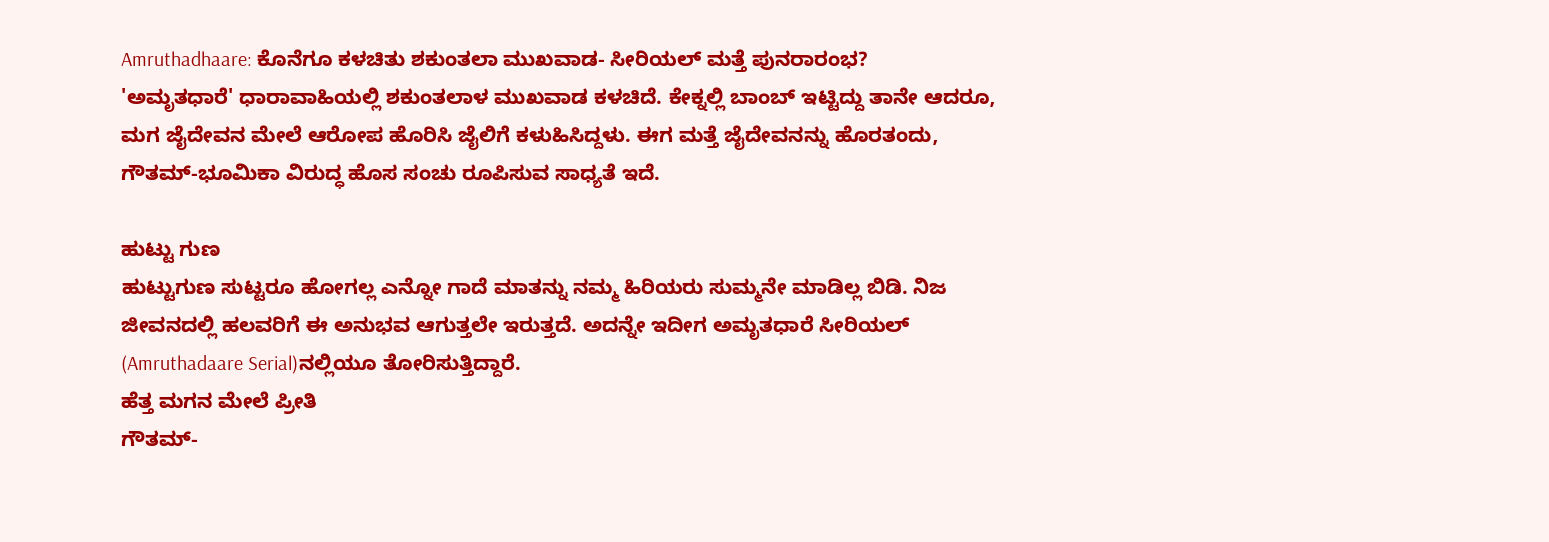Amruthadhaare: ಕೊನೆಗೂ ಕಳಚಿತು ಶಕುಂತಲಾ ಮುಖವಾಡ- ಸೀರಿಯಲ್ ಮತ್ತೆ ಪುನರಾರಂಭ?
'ಅಮೃತಧಾರೆ' ಧಾರಾವಾಹಿಯಲ್ಲಿ ಶಕುಂತಲಾಳ ಮುಖವಾಡ ಕಳಚಿದೆ. ಕೇಕ್ನಲ್ಲಿ ಬಾಂಬ್ ಇಟ್ಟಿದ್ದು ತಾನೇ ಆದರೂ, ಮಗ ಜೈದೇವನ ಮೇಲೆ ಆರೋಪ ಹೊರಿಸಿ ಜೈಲಿಗೆ ಕಳುಹಿಸಿದ್ದಳು. ಈಗ ಮತ್ತೆ ಜೈದೇವನನ್ನು ಹೊರತಂದು, ಗೌತಮ್-ಭೂಮಿಕಾ ವಿರುದ್ಧ ಹೊಸ ಸಂಚು ರೂಪಿಸುವ ಸಾಧ್ಯತೆ ಇದೆ.

ಹುಟ್ಟು ಗುಣ
ಹುಟ್ಟುಗುಣ ಸುಟ್ಟರೂ ಹೋಗಲ್ಲ ಎನ್ನೋ ಗಾದೆ ಮಾತನ್ನು ನಮ್ಮ ಹಿರಿಯರು ಸುಮ್ಮನೇ ಮಾಡಿಲ್ಲ ಬಿಡಿ. ನಿಜ ಜೀವನದಲ್ಲಿ ಹಲವರಿಗೆ ಈ ಅನುಭವ ಆಗುತ್ತಲೇ ಇರುತ್ತದೆ. ಅದನ್ನೇ ಇದೀಗ ಅಮೃತಧಾರೆ ಸೀರಿಯಲ್ (Amruthadaare Serial)ನಲ್ಲಿಯೂ ತೋರಿಸುತ್ತಿದ್ದಾರೆ.
ಹೆತ್ತ ಮಗನ ಮೇಲೆ ಪ್ರೀತಿ
ಗೌತಮ್-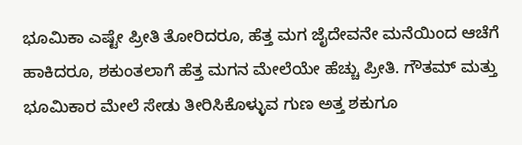ಭೂಮಿಕಾ ಎಷ್ಟೇ ಪ್ರೀತಿ ತೋರಿದರೂ, ಹೆತ್ತ ಮಗ ಜೈದೇವನೇ ಮನೆಯಿಂದ ಆಚೆಗೆ ಹಾಕಿದರೂ, ಶಕುಂತಲಾಗೆ ಹೆತ್ತ ಮಗನ ಮೇಲೆಯೇ ಹೆಚ್ಚು ಪ್ರೀತಿ. ಗೌತಮ್ ಮತ್ತು ಭೂಮಿಕಾರ ಮೇಲೆ ಸೇಡು ತೀರಿಸಿಕೊಳ್ಳುವ ಗುಣ ಅತ್ತ ಶಕುಗೂ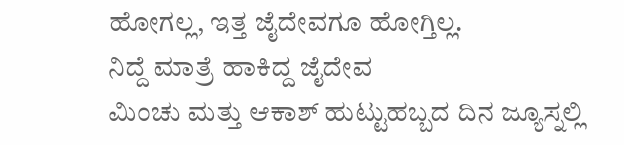ಹೋಗಲ್ಲ, ಇತ್ತ ಜೈದೇವಗೂ ಹೋಗ್ತಿಲ್ಲ.
ನಿದ್ದೆ ಮಾತ್ರೆ ಹಾಕಿದ್ದ ಜೈದೇವ
ಮಿಂಚು ಮತ್ತು ಆಕಾಶ್ ಹುಟ್ಟುಹಬ್ಬದ ದಿನ ಜ್ಯೂಸ್ನಲ್ಲಿ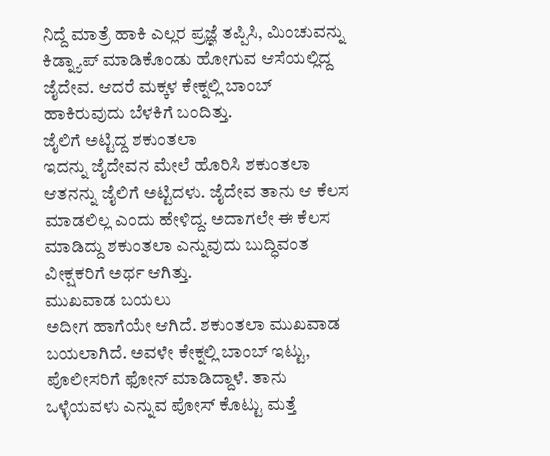ನಿದ್ದೆ ಮಾತ್ರೆ ಹಾಕಿ ಎಲ್ಲರ ಪ್ರಜ್ಞೆ ತಪ್ಪಿಸಿ, ಮಿಂಚುವನ್ನು ಕಿಡ್ನ್ಯಾಪ್ ಮಾಡಿಕೊಂಡು ಹೋಗುವ ಆಸೆಯಲ್ಲಿದ್ದ ಜೈದೇವ. ಆದರೆ ಮಕ್ಕಳ ಕೇಕ್ನಲ್ಲಿ ಬಾಂಬ್ ಹಾಕಿರುವುದು ಬೆಳಕಿಗೆ ಬಂದಿತ್ತು.
ಜೈಲಿಗೆ ಅಟ್ಟಿದ್ದ ಶಕುಂತಲಾ
ಇದನ್ನು ಜೈದೇವನ ಮೇಲೆ ಹೊರಿಸಿ ಶಕುಂತಲಾ ಆತನನ್ನು ಜೈಲಿಗೆ ಅಟ್ಟಿದಳು. ಜೈದೇವ ತಾನು ಆ ಕೆಲಸ ಮಾಡಲಿಲ್ಲ ಎಂದು ಹೇಳಿದ್ದ. ಅದಾಗಲೇ ಈ ಕೆಲಸ ಮಾಡಿದ್ದು ಶಕುಂತಲಾ ಎನ್ನುವುದು ಬುದ್ಧಿವಂತ ವೀಕ್ಷಕರಿಗೆ ಅರ್ಥ ಆಗಿತ್ತು.
ಮುಖವಾಡ ಬಯಲು
ಅದೀಗ ಹಾಗೆಯೇ ಆಗಿದೆ. ಶಕುಂತಲಾ ಮುಖವಾಡ ಬಯಲಾಗಿದೆ. ಅವಳೇ ಕೇಕ್ನಲ್ಲಿ ಬಾಂಬ್ ಇಟ್ಟು, ಪೊಲೀಸರಿಗೆ ಫೋನ್ ಮಾಡಿದ್ದಾಳೆ. ತಾನು ಒಳ್ಳೆಯವಳು ಎನ್ನುವ ಪೋಸ್ ಕೊಟ್ಟು ಮತ್ತೆ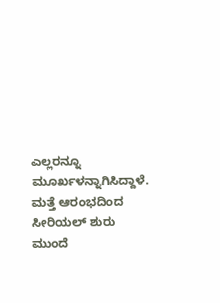ಎಲ್ಲರನ್ನೂ ಮೂರ್ಖಳನ್ನಾಗಿಸಿದ್ದಾಳೆ.
ಮತ್ತೆ ಆರಂಭದಿಂದ ಸೀರಿಯಲ್ ಶುರು
ಮುಂದೆ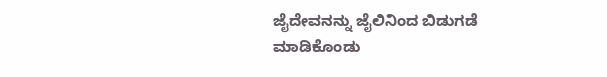ಜೈದೇವನನ್ನು ಜೈಲಿನಿಂದ ಬಿಡುಗಡೆ ಮಾಡಿಕೊಂಡು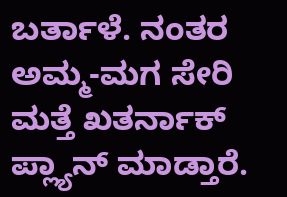ಬರ್ತಾಳೆ. ನಂತರ ಅಮ್ಮ-ಮಗ ಸೇರಿ ಮತ್ತೆ ಖತರ್ನಾಕ್ ಪ್ಲ್ಯಾನ್ ಮಾಡ್ತಾರೆ.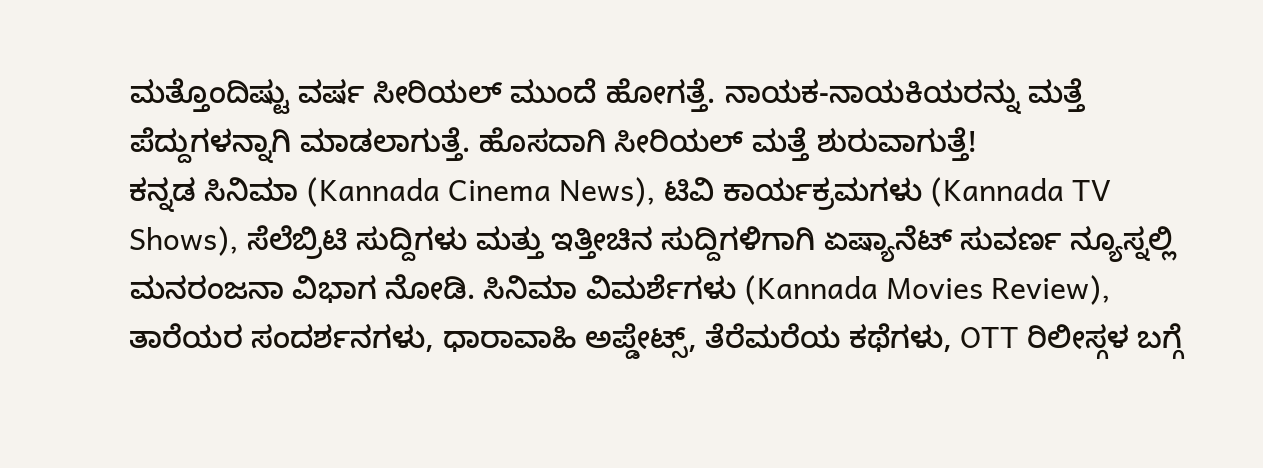ಮತ್ತೊಂದಿಷ್ಟು ವರ್ಷ ಸೀರಿಯಲ್ ಮುಂದೆ ಹೋಗತ್ತೆ. ನಾಯಕ-ನಾಯಕಿಯರನ್ನು ಮತ್ತೆ ಪೆದ್ದುಗಳನ್ನಾಗಿ ಮಾಡಲಾಗುತ್ತೆ. ಹೊಸದಾಗಿ ಸೀರಿಯಲ್ ಮತ್ತೆ ಶುರುವಾಗುತ್ತೆ!
ಕನ್ನಡ ಸಿನಿಮಾ (Kannada Cinema News), ಟಿವಿ ಕಾರ್ಯಕ್ರಮಗಳು (Kannada TV Shows), ಸೆಲೆಬ್ರಿಟಿ ಸುದ್ದಿಗಳು ಮತ್ತು ಇತ್ತೀಚಿನ ಸುದ್ದಿಗಳಿಗಾಗಿ ಏಷ್ಯಾನೆಟ್ ಸುವರ್ಣ ನ್ಯೂಸ್ನಲ್ಲಿ ಮನರಂಜನಾ ವಿಭಾಗ ನೋಡಿ. ಸಿನಿಮಾ ವಿಮರ್ಶೆಗಳು (Kannada Movies Review), ತಾರೆಯರ ಸಂದರ್ಶನಗಳು, ಧಾರಾವಾಹಿ ಅಪ್ಡೇಟ್ಸ್, ತೆರೆಮರೆಯ ಕಥೆಗಳು, OTT ರಿಲೀಸ್ಗಳ ಬಗ್ಗೆ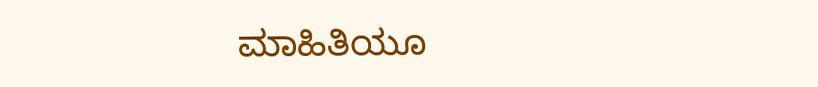ಮಾಹಿತಿಯೂ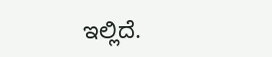ಇಲ್ಲಿದೆ.